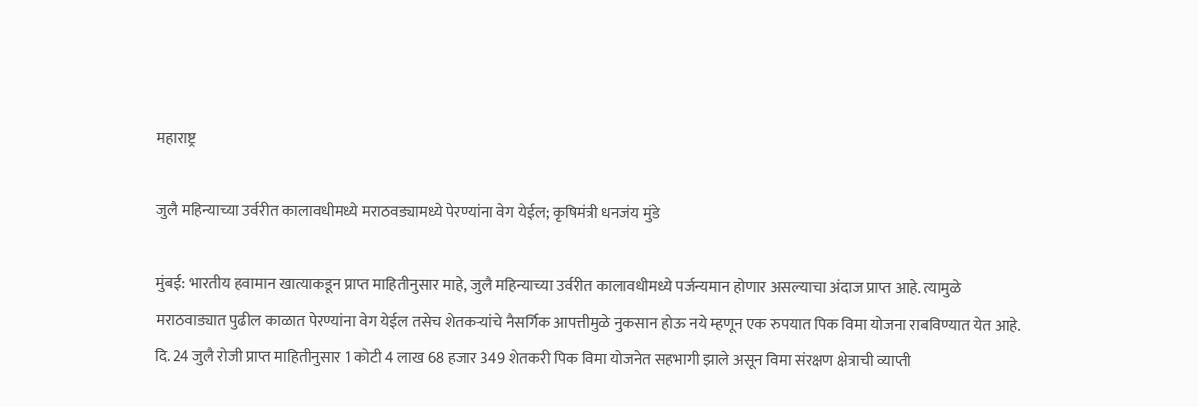महाराष्ट्र

जुलै महिन्याच्या उर्वरीत कालावधीमध्ये मराठवड्यामध्ये पेरण्यांना वेग येईल; कृषिमंत्री धनजंय मुंडे

मुंबई: भारतीय हवामान खात्याकडून प्राप्त माहितीनुसार माहे, जुलै महिन्याच्या उर्वरीत कालावधीमध्ये पर्जन्यमान होणार असल्याचा अंदाज प्राप्त आहे. त्यामुळे मराठवाड्यात पुढील काळात पेरण्यांना वेग येईल तसेच शेतकऱ्यांचे नैसर्गिक आपत्तीमुळे नुकसान होऊ नये म्हणून एक रुपयात पिक विमा योजना राबविण्यात येत आहे. दि. 24 जुलै रोजी प्राप्त माहितीनुसार 1 कोटी 4 लाख 68 हजार 349 शेतकरी पिक विमा योजनेत सहभागी झाले असून विमा संरक्षण क्षेत्राची व्याप्ती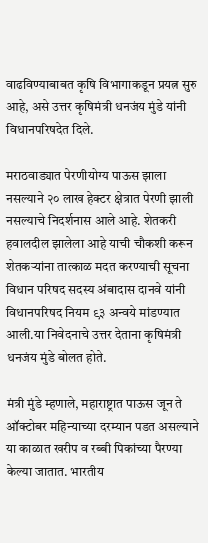वाढविण्याबाबत कृषि विभागाकडून प्रयत्न सुरु आहे, असे उत्तर कृषिमंत्री धनजंय मुंडे यांनी विधानपरिषदेत दिले.

मराठवाड्यात पेरणीयोग्य पाऊस झाला नसल्याने २० लाख हेक्टर क्षेत्रात पेरणी झाली नसल्याचे निदर्शनास आले आहे. शेतकरी हवालदील झालेला आहे याची चौकशी करून शेतकऱ्यांना तात्काळ मदत करण्याची सूचना विधान परिषद सदस्य अंबादास दानवे यांनी विधानपरिषद नियम ९३ अन्वये मांडण्यात आली.या निवेदनाचे उत्तर देताना कृषिमंत्री धनजंय मुंडे बोलत होते.

मंत्री मुंडे म्हणाले, महाराष्ट्रात पाऊस जून ते ऑक्टोबर महिन्याच्या दरम्यान पडत असल्याने या काळात खरीप व रब्बी पिकांच्या पैरण्या केल्या जातात. भारतीय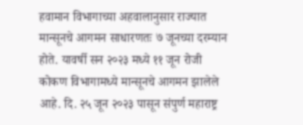हवामान विभागाच्या अहवालानुसार राज्यात मान्सूनचे आगमन साधारणतः ७ जूनच्या दरम्यान होते. यावर्षी सन २०२३ मध्ये ११ जून रोजी कोकण विभागामध्ये मान्सूनचे आगमन झालेले आहे. दि. २५ जून २०२३ पासून संपुर्ण महाराष्ट्र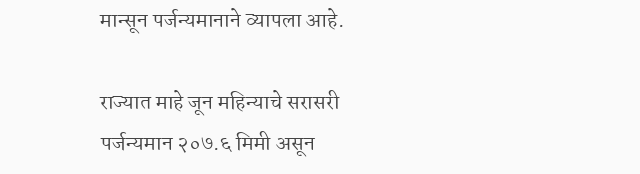मान्सून पर्जन्यमानाने व्यापला आहे.

राज्यात माहे जून महिन्याचे सरासरी पर्जन्यमान २०७.६ मिमी असून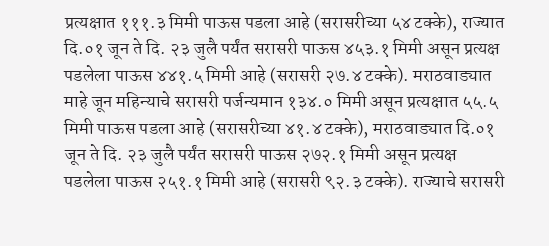प्रत्यक्षात १११.३ मिमी पाऊस पडला आहे (सरासरीच्या ५४ टक्के), राज्यात दि.०१ जून ते दि. २३ जुलै पर्यंत सरासरी पाऊस ४५३.१ मिमी असून प्रत्यक्ष पडलेला पाऊस ४४१.५ मिमी आहे (सरासरी २७.४ टक्के). मराठवाड्यात माहे जून महिन्याचे सरासरी पर्जन्यमान १३४.० मिमी असून प्रत्यक्षात ५५.५ मिमी पाऊस पडला आहे (सरासरीच्या ४१.४ टक्के), मराठवाड्यात दि.०१ जून ते दि. २३ जुलै पर्यंत सरासरी पाऊस २७२.१ मिमी असून प्रत्यक्ष पडलेला पाऊस २५१.१ मिमी आहे (सरासरी ९२.३ टक्के). राज्याचे सरासरी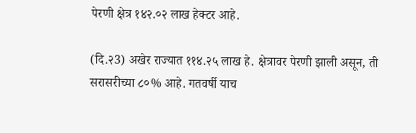पेरणी क्षेत्र १४२.०२ लाख हेक्टर आहे.

(दि.२3) अखेर राज्यात ११४.२५ लाख हे. क्षेत्रावर पेरणी झाली असून, ती सरासरीच्या ८०% आहे. गतवर्षी याच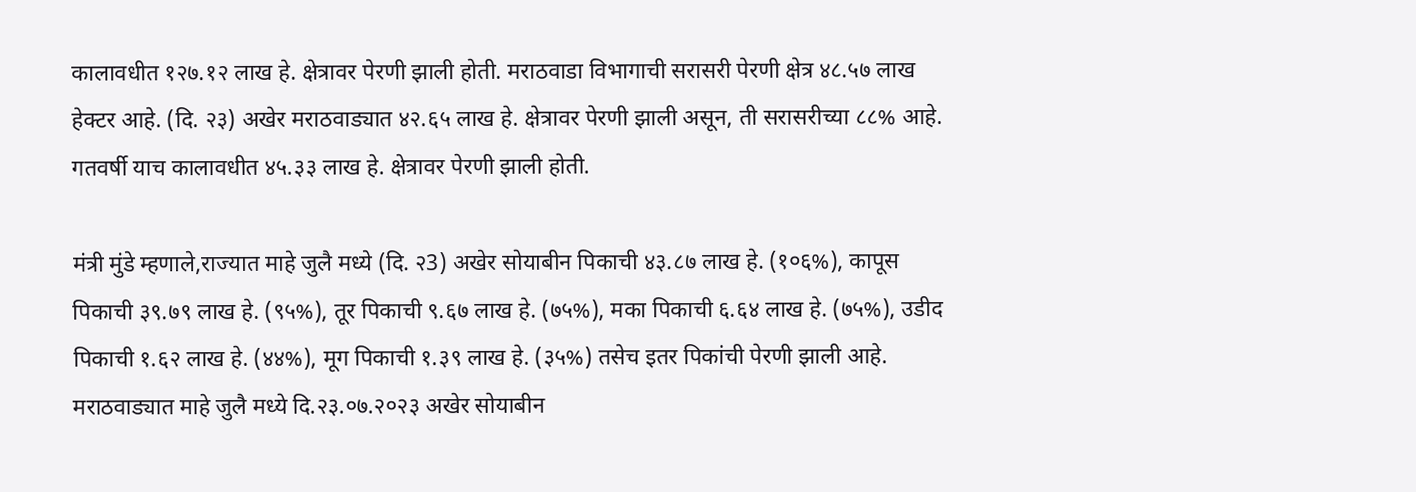कालावधीत १२७.१२ लाख हे. क्षेत्रावर पेरणी झाली होती. मराठवाडा विभागाची सरासरी पेरणी क्षेत्र ४८.५७ लाख हेक्टर आहे. (दि. २३) अखेर मराठवाड्यात ४२.६५ लाख हे. क्षेत्रावर पेरणी झाली असून, ती सरासरीच्या ८८% आहे. गतवर्षी याच कालावधीत ४५.३३ लाख हे. क्षेत्रावर पेरणी झाली होती.

मंत्री मुंडे म्हणाले,राज्यात माहे जुलै मध्ये (दि. २3) अखेर सोयाबीन पिकाची ४३.८७ लाख हे. (१०६%), कापूस पिकाची ३९.७९ लाख हे. (९५%), तूर पिकाची ९.६७ लाख हे. (७५%), मका पिकाची ६.६४ लाख हे. (७५%), उडीद पिकाची १.६२ लाख हे. (४४%), मूग पिकाची १.३९ लाख हे. (३५%) तसेच इतर पिकांची पेरणी झाली आहे. मराठवाड्यात माहे जुलै मध्ये दि.२३.०७.२०२३ अखेर सोयाबीन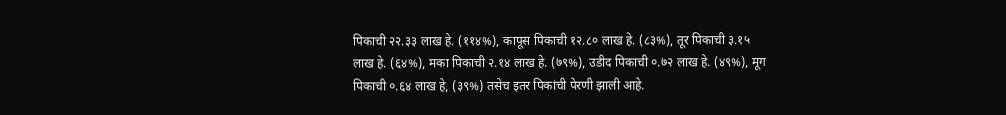पिकाची २२.३३ लाख हे. (११४%), कापूस पिकाची १२.८० लाख हे. (८३%), तूर पिकाची ३.१५ लाख हे. (६४%), मका पिकाची २.१४ लाख हे. (७९%), उडीद पिकाची ०.७२ लाख हे. (४९%), मूग पिकाची ०.६४ लाख हे, (३९%) तसेच इतर पिकांची पेरणी झाली आहे.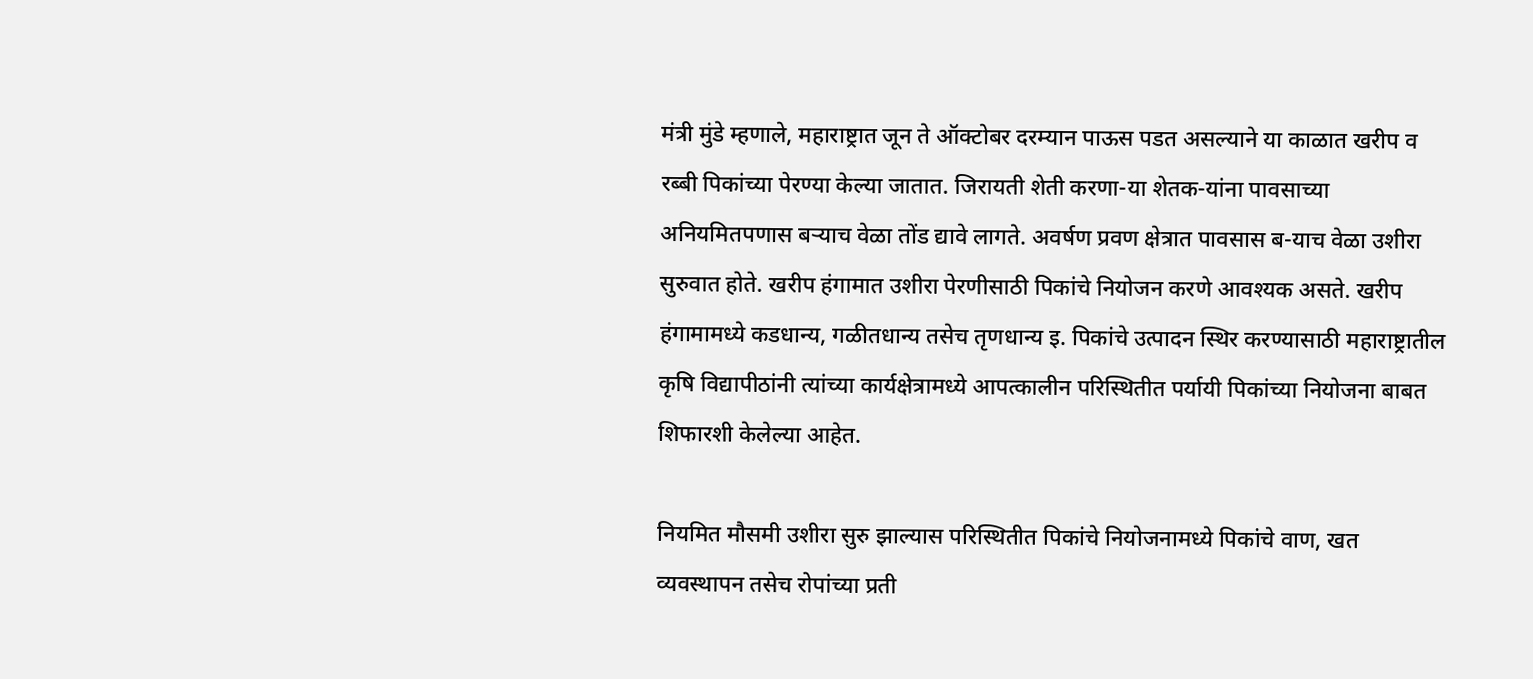मंत्री मुंडे म्हणाले, महाराष्ट्रात जून ते ऑक्टोबर दरम्यान पाऊस पडत असल्याने या काळात खरीप व रब्बी पिकांच्या पेरण्या केल्या जातात. जिरायती शेती करणा-या शेतक-यांना पावसाच्या अनियमितपणास बऱ्याच वेळा तोंड द्यावे लागते. अवर्षण प्रवण क्षेत्रात पावसास ब-याच वेळा उशीरा सुरुवात होते. खरीप हंगामात उशीरा पेरणीसाठी पिकांचे नियोजन करणे आवश्यक असते. खरीप हंगामामध्ये कडधान्य, गळीतधान्य तसेच तृणधान्य इ. पिकांचे उत्पादन स्थिर करण्यासाठी महाराष्ट्रातील कृषि विद्यापीठांनी त्यांच्या कार्यक्षेत्रामध्ये आपत्कालीन परिस्थितीत पर्यायी पिकांच्या नियोजना बाबत शिफारशी केलेल्या आहेत.

नियमित मौसमी उशीरा सुरु झाल्यास परिस्थितीत पिकांचे नियोजनामध्ये पिकांचे वाण, खत व्यवस्थापन तसेच रोपांच्या प्रती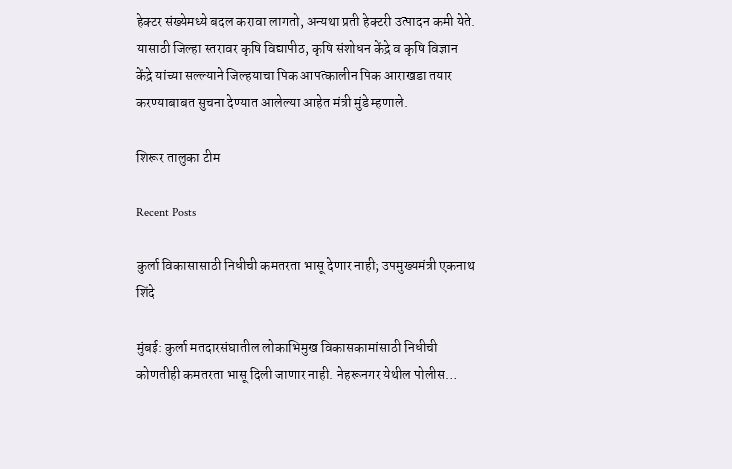हेक्टर संख्येमध्ये बदल करावा लागतो, अन्यथा प्रती हेक्टरी उत्पादन कमी येते. यासाठी जिल्हा स्तरावर कृषि विद्यापीठ, कृषि संशोधन केंद्रे व कृषि विज्ञान केंद्रे यांच्या सल्ल्याने जिल्हयाचा पिक आपत्कालीन पिक आराखडा तयार करण्याबाबत सुचना देण्यात आलेल्या आहेत मंत्री मुंडे म्हणाले.

शिरूर तालुका टीम

Recent Posts

कुर्ला विकासासाठी निधीची कमतरता भासू देणार नाही; उपमुख्यमंत्री एकनाथ शिंदे

मुंबई: कुर्ला मतदारसंघातील लोकाभिमुख विकासकामांसाठी निधीची कोणतीही कमतरता भासू दिली जाणार नाही. नेहरूनगर येथील पोलीस…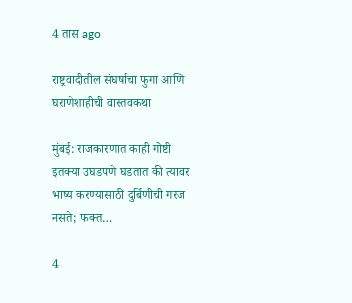4 तास ago

राष्ट्रवादीतील संघर्षाचा फुगा आणि घराणेशाहीची वास्तवकथा

मुंबई: राजकारणात काही गोष्टी इतक्या उघडपणे घडतात की त्यावर भाष्य करण्यासाठी दुर्बिणीची गरज नसते; फक्त…

4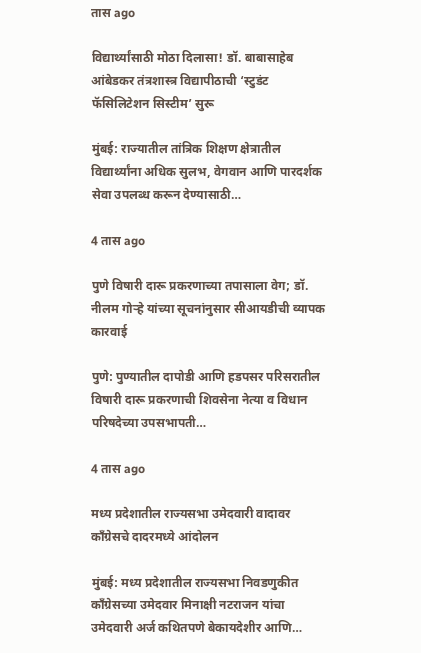तास ago

विद्यार्थ्यांसाठी मोठा दिलासा! डॉ. बाबासाहेब आंबेडकर तंत्रशास्त्र विद्यापीठाची ‘स्टुडंट फॅसिलिटेशन सिस्टीम’ सुरू

मुंबई: राज्यातील तांत्रिक शिक्षण क्षेत्रातील विद्यार्थ्यांना अधिक सुलभ, वेगवान आणि पारदर्शक सेवा उपलब्ध करून देण्यासाठी…

4 तास ago

पुणे विषारी दारू प्रकरणाच्या तपासाला वेग; डॉ. नीलम गोऱ्हे यांच्या सूचनांनुसार सीआयडीची व्यापक कारवाई

पुणे: पुण्यातील दापोडी आणि हडपसर परिसरातील विषारी दारू प्रकरणाची शिवसेना नेत्या व विधान परिषदेच्या उपसभापती…

4 तास ago

मध्य प्रदेशातील राज्यसभा उमेदवारी वादावर काँग्रेसचे दादरमध्ये आंदोलन

मुंबई: मध्य प्रदेशातील राज्यसभा निवडणुकीत काँग्रेसच्या उमेदवार मिनाक्षी नटराजन यांचा उमेदवारी अर्ज कथितपणे बेकायदेशीर आणि…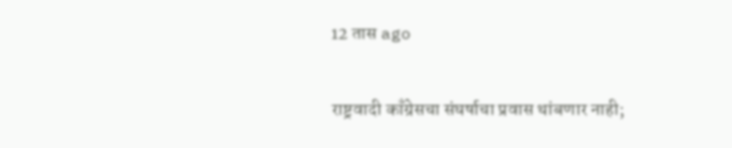12 तास ago

राष्ट्रवादी काँग्रेसचा संघर्षाचा प्रवास थांबणार नाही;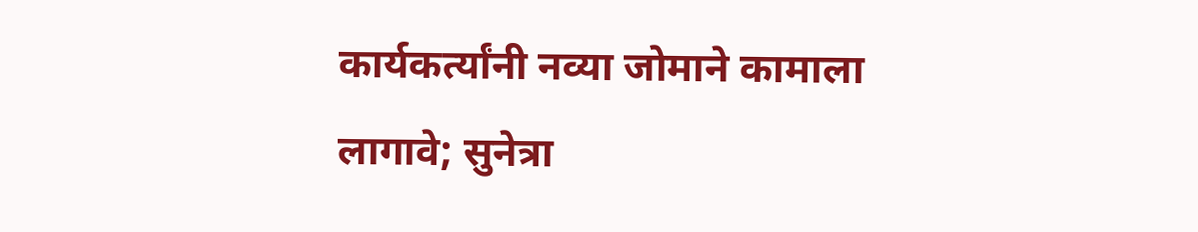कार्यकर्त्यांनी नव्या जोमाने कामाला लागावे; सुनेत्रा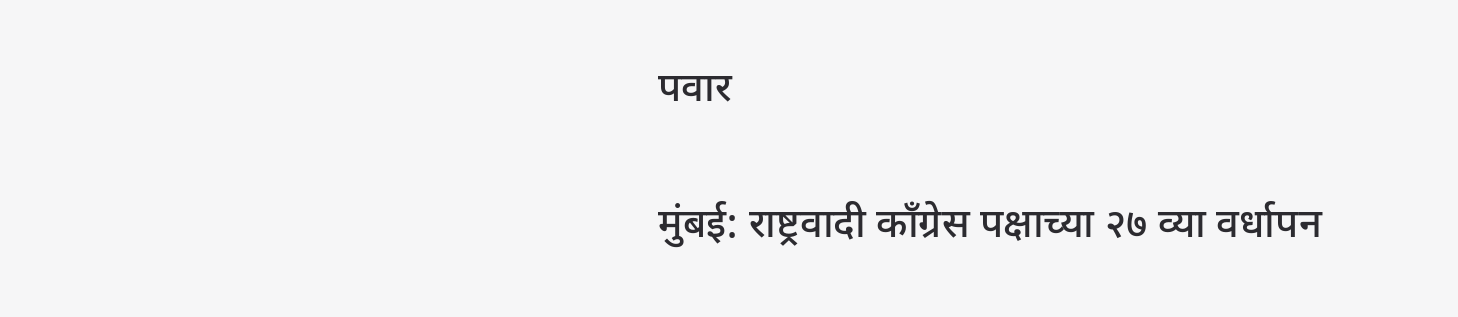पवार

मुंबई: राष्ट्रवादी काँग्रेस पक्षाच्या २७ व्या वर्धापन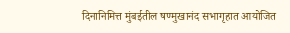दिनानिमित्त मुंबईतील षण्मुखानंद सभागृहात आयोजित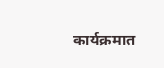कार्यक्रमात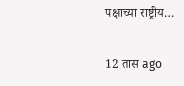पक्षाच्या राष्ट्रीय…

12 तास ago